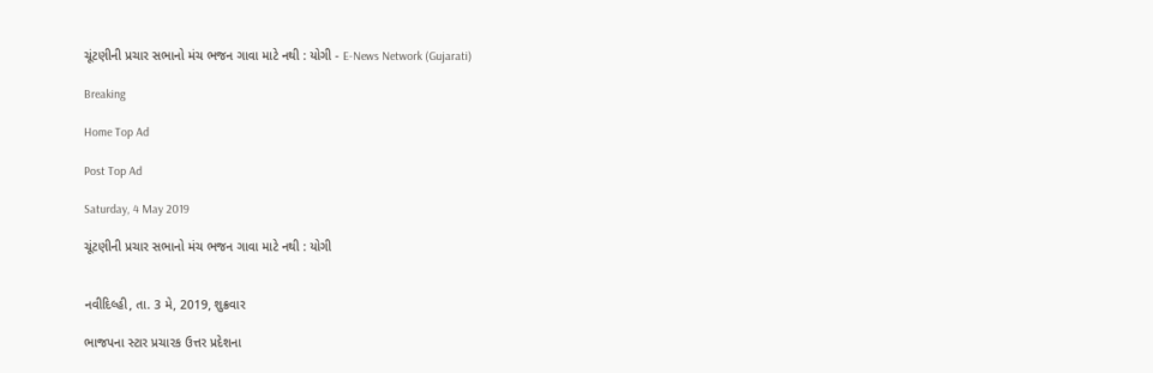ચૂંટણીની પ્રચાર સભાનો મંચ ભજન ગાવા માટે નથી : યોગી - E-News Network (Gujarati)

Breaking

Home Top Ad

Post Top Ad

Saturday, 4 May 2019

ચૂંટણીની પ્રચાર સભાનો મંચ ભજન ગાવા માટે નથી : યોગી


નવીદિલ્હી, તા. 3 મે, 2019, શુક્રવાર

ભાજપના સ્ટાર પ્રચારક ઉત્તર પ્રદેશના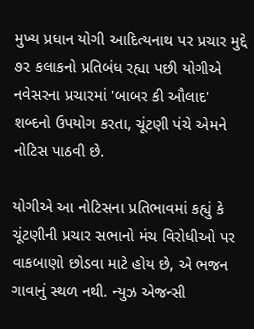મુખ્ય પ્રધાન યોગી આદિત્યનાથ પર પ્રચાર મુદ્દે ૭૨ કલાકનો પ્રતિબંધ રહ્યા પછી યોગીએ નવેસરના પ્રચારમાં 'બાબર કી ઔલાદ' શબ્દનો ઉપયોગ કરતા, ચૂંટણી પંચે એમને નોટિસ પાઠવી છે.

યોગીએ આ નોટિસના પ્રતિભાવમાં કહ્યું કે ચૂંટણીની પ્રચાર સભાનો મંચ વિરોધીઓ પર વાકબાણો છોડવા માટે હોય છે, એ ભજન ગાવાનું સ્થળ નથી. ન્યુઝ એજન્સી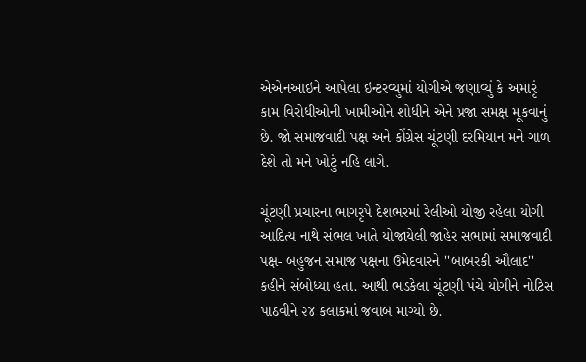એએનઆઇને આપેલા ઇન્ટરવ્યુમાં યોગીએ જણાવ્યું કે અમારૃં કામ વિરોધીઓની ખામીઓને શોધીને એને પ્રજા સમક્ષ મૂકવાનું છે. જો સમાજવાદી પક્ષ અને કોંગ્રેસ ચૂંટણી દરમિયાન મને ગાળ દેશે તો મને ખોટું નહિ લાગે.

ચૂંટણી પ્રચારના ભાગરૃપે દેશભરમાં રેલીઓ યોજી રહેલા યોગી આદિત્ય નાથે સંભલ ખાતે યોજાયેલી જાહેર સભામાં સમાજવાદી પક્ષ- બહુજન સમાજ પક્ષના ઉમેદવારને ''બાબરકી ઔલાદ'' કહીને સંબોધ્યા હતા. આથી ભડકેલા ચૂંટણી પંચે યોગીને નોટિસ પાઠવીને ૨૪ કલાકમાં જવાબ માગ્યો છે.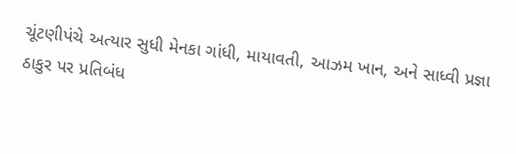ચૂંટણીપંચે અત્યાર સુધી મેનકા ગાંધી, માયાવતી, આઝમ ખાન, અને સાધ્વી પ્રજ્ઞા ઠાકુર પર પ્રતિબંધ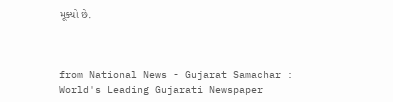મૂક્યો છે.



from National News - Gujarat Samachar : World's Leading Gujarati Newspaper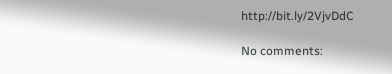http://bit.ly/2VjvDdC

No comments: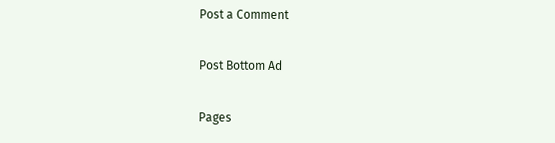Post a Comment

Post Bottom Ad

Pages